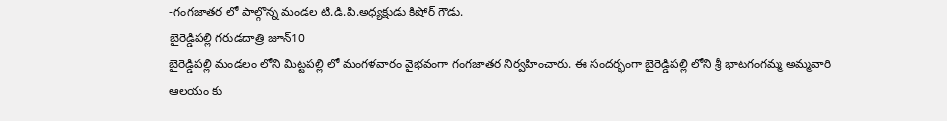-గంగజాతర లో పాల్గొన్న మండల టి.డి.పి.అధ్యక్షుడు కిషోర్ గౌడు.
బైరెడ్డిపల్లి గరుడదాత్రి జూన్10
బైరెడ్డిపల్లి మండలం లోని మిట్టపల్లి లో మంగళవారం వైభవంగా గంగజాతర నిర్వహించారు. ఈ సందర్భంగా బైరెడ్డిపల్లి లోని శ్రీ భాటగంగమ్మ అమ్మవారి ఆలయం కు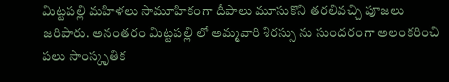మిట్టపల్లి మహిళలు సామూహికంగా దీపాలు మూసుకొని తరలివచ్చి పూజలు జరిపారు. అనంతరం మిట్టపల్లి లో అమ్మవారి శిరస్సు ను సుందరంగా అలంకరించి పలు సాంస్కృతిక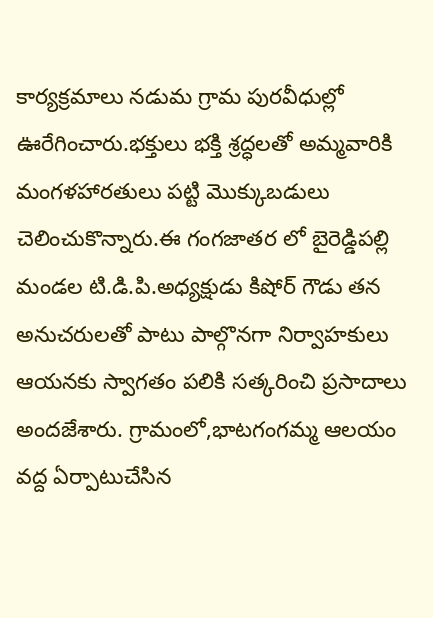కార్యక్రమాలు నడుమ గ్రామ పురవీధుల్లో ఊరేగించారు.భక్తులు భక్తి శ్రద్ధలతో అమ్మవారికి మంగళహారతులు పట్టి మొక్కుబడులు చెలించుకొన్నారు.ఈ గంగజాతర లో బైరెడ్డిపల్లి మండల టి.డి.పి.అధ్యక్షుడు కిషోర్ గౌడు తన అనుచరులతో పాటు పాల్గొనగా నిర్వాహకులు ఆయనకు స్వాగతం పలికి సత్కరించి ప్రసాదాలు అందజేశారు. గ్రామంలో,భాటగంగమ్మ ఆలయం వద్ద ఏర్పాటుచేసిన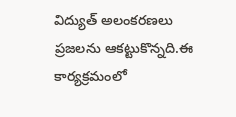విద్యుత్ అలంకరణలు ప్రజలను ఆకట్టుకొన్నది.ఈ కార్యక్రమంలో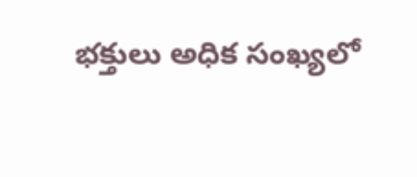భక్తులు అధిక సంఖ్యలో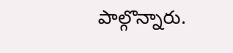పాల్గొన్నారు.